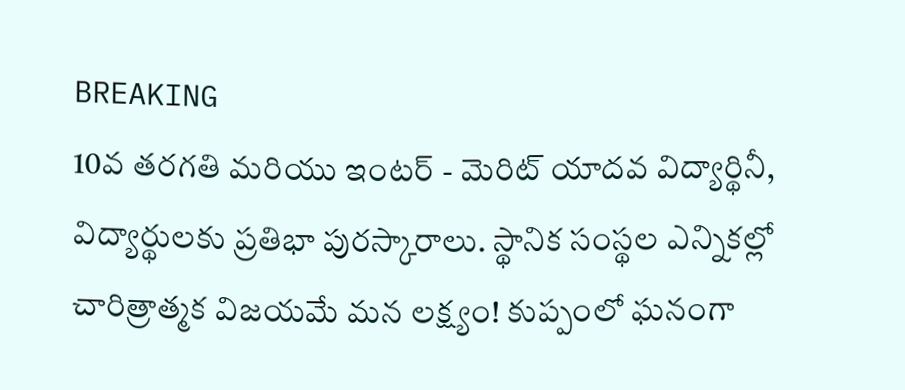BREAKING
10వ తరగతి మరియు ఇంటర్ - మెరిట్ యాదవ విద్యార్థినీ, విద్యార్థులకు ప్రతిభా పురస్కారాలు. స్థానిక సంస్థల ఎన్నికల్లో చారిత్రాత్మక విజయమే మన లక్ష్యం! కుప్పంలో ఘనంగా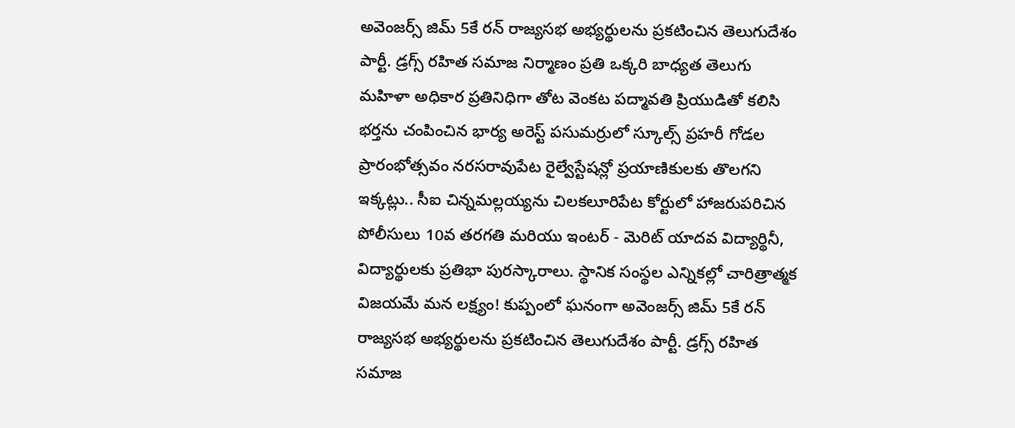అవెంజర్స్ జిమ్ 5కే రన్ రాజ్యసభ అభ్యర్థులను ప్రకటించిన తెలుగుదేశం పార్టీ. డ్రగ్స్ రహిత సమాజ నిర్మాణం ప్రతి ఒక్కరి బాధ్యత తెలుగు మహిళా అధికార ప్రతినిధిగా తోట వెంకట పద్మావతి ప్రియుడితో కలిసి భర్తను చంపించిన భార్య అరెస్ట్ పసుమర్రులో స్కూల్స్ ప్రహరీ గోడల ప్రారంభోత్సవం నరసరావుపేట రైల్వేస్టేషన్లో ప్రయాణికులకు తొలగని ఇక్కట్లు.. సీఐ చిన్నమల్లయ్యను చిలకలూరిపేట కోర్టులో హాజరుపరిచిన పోలీసులు 10వ తరగతి మరియు ఇంటర్ - మెరిట్ యాదవ విద్యార్థినీ, విద్యార్థులకు ప్రతిభా పురస్కారాలు. స్థానిక సంస్థల ఎన్నికల్లో చారిత్రాత్మక విజయమే మన లక్ష్యం! కుప్పంలో ఘనంగా అవెంజర్స్ జిమ్ 5కే రన్ రాజ్యసభ అభ్యర్థులను ప్రకటించిన తెలుగుదేశం పార్టీ. డ్రగ్స్ రహిత సమాజ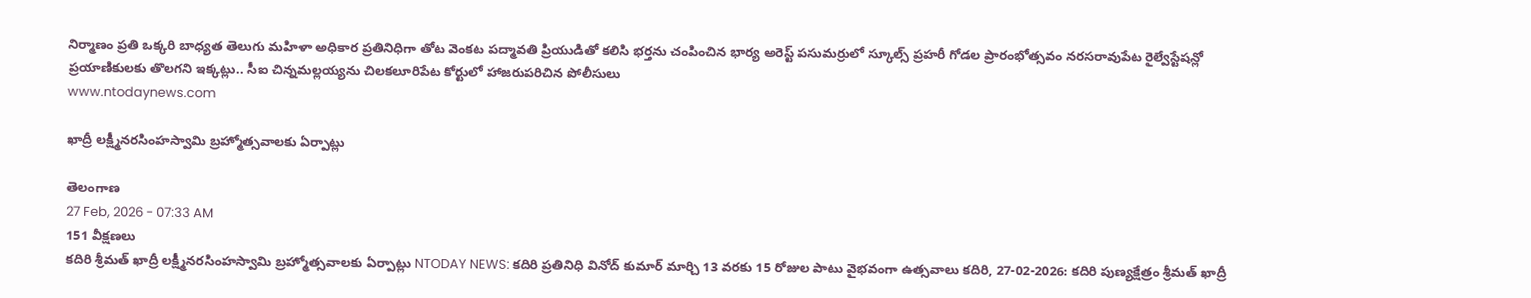నిర్మాణం ప్రతి ఒక్కరి బాధ్యత తెలుగు మహిళా అధికార ప్రతినిధిగా తోట వెంకట పద్మావతి ప్రియుడితో కలిసి భర్తను చంపించిన భార్య అరెస్ట్ పసుమర్రులో స్కూల్స్ ప్రహరీ గోడల ప్రారంభోత్సవం నరసరావుపేట రైల్వేస్టేషన్లో ప్రయాణికులకు తొలగని ఇక్కట్లు.. సీఐ చిన్నమల్లయ్యను చిలకలూరిపేట కోర్టులో హాజరుపరిచిన పోలీసులు
www.ntodaynews.com

ఖాద్రీ లక్ష్మీనరసింహస్వామి బ్రహ్మోత్సవాలకు ఏర్పాట్లు

తెలంగాణ
27 Feb, 2026 - 07:33 AM
151 వీక్షణలు
కదిరి శ్రీమత్ ఖాద్రీ లక్ష్మీనరసింహస్వామి బ్రహ్మోత్సవాలకు ఏర్పాట్లు NTODAY NEWS: కదిరి ప్రతినిధి వినోద్ కుమార్ మార్చి 13 వరకు 15 రోజుల పాటు వైభవంగా ఉత్సవాలు కదిరి, 27-02-2026: కదిరి పుణ్యక్షేత్రం శ్రీమత్ ఖాద్రీ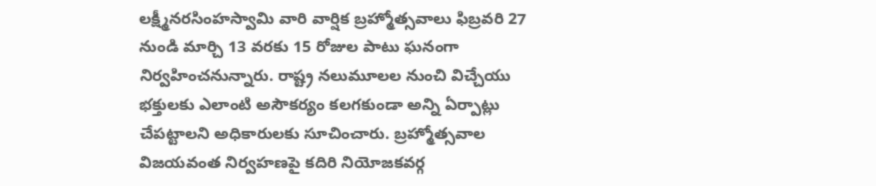లక్ష్మీనరసింహస్వామి వారి వార్షిక బ్రహ్మోత్సవాలు ఫిబ్రవరి 27 నుండి మార్చి 13 వరకు 15 రోజుల పాటు ఘనంగా నిర్వహించనున్నారు. రాష్ట్ర నలుమూలల నుంచి విచ్చేయు భక్తులకు ఎలాంటి అసౌకర్యం కలగకుండా అన్ని ఏర్పాట్లు చేపట్టాలని అధికారులకు సూచించారు. బ్రహ్మోత్సవాల విజయవంత నిర్వహణపై కదిరి నియోజకవర్గ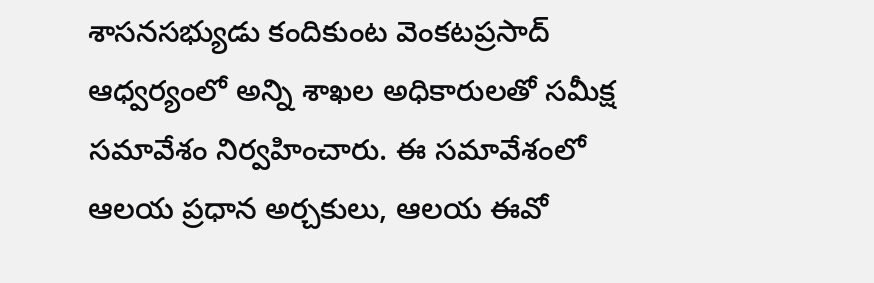శాసనసభ్యుడు కందికుంట వెంకటప్రసాద్ ఆధ్వర్యంలో అన్ని శాఖల అధికారులతో సమీక్ష సమావేశం నిర్వహించారు. ఈ సమావేశంలో ఆలయ ప్రధాన అర్చకులు, ఆలయ ఈవో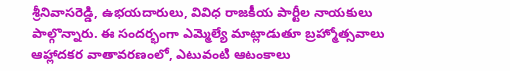శ్రీనివాసరెడ్డి, ఉభయదారులు, వివిధ రాజకీయ పార్టీల నాయకులు పాల్గొన్నారు. ఈ సందర్భంగా ఎమ్మెల్యే మాట్లాడుతూ బ్రహ్మోత్సవాలు ఆహ్లాదకర వాతావరణంలో, ఎటువంటి ఆటంకాలు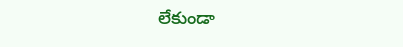లేకుండా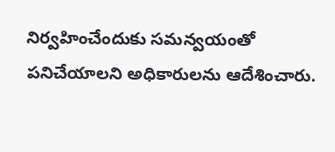నిర్వహించేందుకు సమన్వయంతో పనిచేయాలని అధికారులను ఆదేశించారు.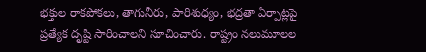భక్తుల రాకపోకలు, తాగునీరు, పారిశుధ్యం, భద్రతా ఏర్పాట్లపై ప్రత్యేక దృష్టి సారించాలని సూచించారు. రాష్ట్రం నలుమూలల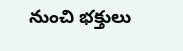నుంచి భక్తులు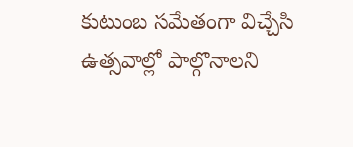కుటుంబ సమేతంగా విచ్చేసి ఉత్సవాల్లో పాల్గొనాలని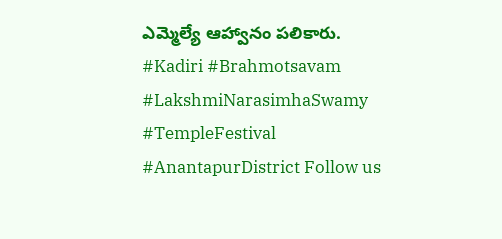ఎమ్మెల్యే ఆహ్వానం పలికారు.   #Kadiri #Brahmotsavam #LakshmiNarasimhaSwamy #TempleFestival #AnantapurDistrict Follow us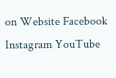on Website Facebook Instagram YouTube